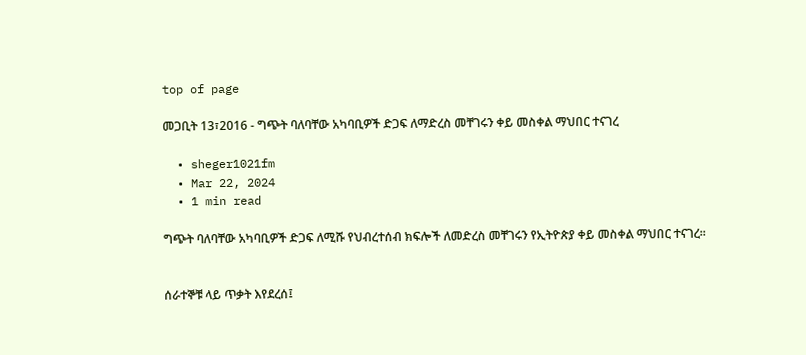top of page

መጋቢት 13፣2016 - ግጭት ባለባቸው አካባቢዎች ድጋፍ ለማድረስ መቸገሩን ቀይ መስቀል ማህበር ተናገረ

  • sheger1021fm
  • Mar 22, 2024
  • 1 min read

ግጭት ባለባቸው አካባቢዎች ድጋፍ ለሚሹ የህብረተሰብ ክፍሎች ለመድረስ መቸገሩን የኢትዮጵያ ቀይ መስቀል ማህበር ተናገረ፡፡


ሰራተኞቹ ላይ ጥቃት እየደረሰ፤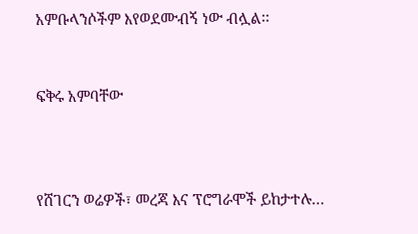አምቡላንሶችም እየወደሙብኝ ነው ብሏል፡፡


ፍቅሩ አምባቸው



የሸገርን ወሬዎች፣ መረጃ እና ፕሮግራሞች ይከታተሉ…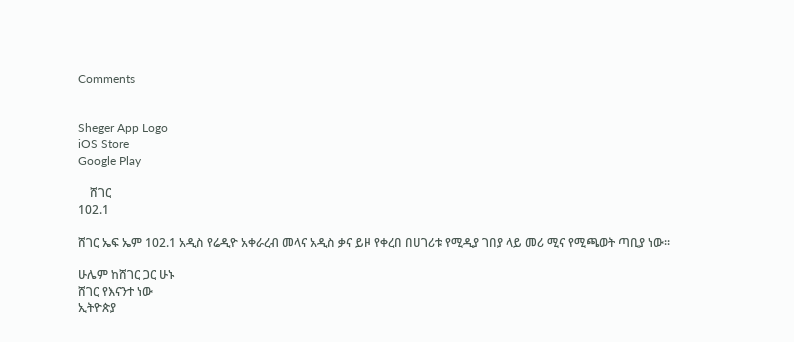Comments


Sheger App Logo
iOS Store
Google Play

    ሸገር
102.1

ሸገር ኤፍ ኤም 102.1 አዲስ የሬዲዮ አቀራረብ መላና አዲስ ቃና ይዞ የቀረበ በሀገሪቱ የሚዲያ ገበያ ላይ መሪ ሚና የሚጫወት ጣቢያ ነው፡፡

ሁሌም ከሸገር ጋር ሁኑ
ሸገር የእናንተ ነው
ኢትዮጵያ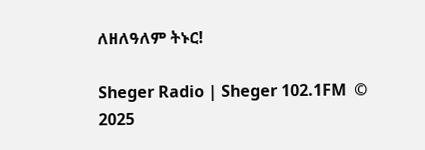ለዘለዓለም ትኑር!

Sheger Radio | Sheger 102.1FM  © 2025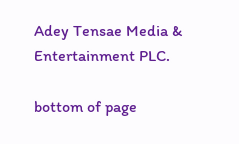Adey Tensae Media & Entertainment PLC.

bottom of page